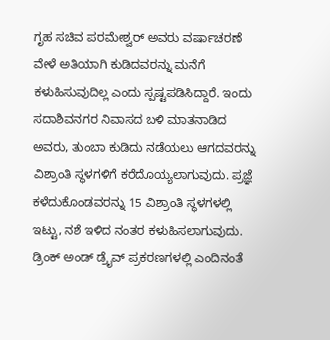ಗೃಹ ಸಚಿವ ಪರಮೇಶ್ವರ್ ಅವರು ವರ್ಷಾಚರಣೆ ವೇಳೆ ಅತಿಯಾಗಿ ಕುಡಿದವರನ್ನು ಮನೆಗೆ ಕಳುಹಿಸುವುದಿಲ್ಲ ಎಂದು ಸ್ಪಷ್ಟಪಡಿಸಿದ್ದಾರೆ. ಇಂದು ಸದಾಶಿವನಗರ ನಿವಾಸದ ಬಳಿ ಮಾತನಾಡಿದ ಅವರು, ತುಂಬಾ ಕುಡಿದು ನಡೆಯಲು ಆಗದವರನ್ನು ವಿಶ್ರಾಂತಿ ಸ್ಥಳಗಳಿಗೆ ಕರೆದೊಯ್ಯಲಾಗುವುದು. ಪ್ರಜ್ಞೆ ಕಳೆದುಕೊಂಡವರನ್ನು 15 ವಿಶ್ರಾಂತಿ ಸ್ಥಳಗಳಲ್ಲಿ ಇಟ್ಟು, ನಶೆ ಇಳಿದ ನಂತರ ಕಳುಹಿಸಲಾಗುವುದು. ಡ್ರಿಂಕ್ ಅಂಡ್ ಡ್ರೈವ್ ಪ್ರಕರಣಗಳಲ್ಲಿ ಎಂದಿನಂತೆ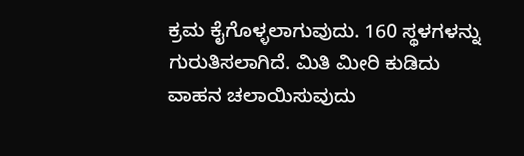ಕ್ರಮ ಕೈಗೊಳ್ಳಲಾಗುವುದು. 160 ಸ್ಥಳಗಳನ್ನು ಗುರುತಿಸಲಾಗಿದೆ. ಮಿತಿ ಮೀರಿ ಕುಡಿದು ವಾಹನ ಚಲಾಯಿಸುವುದು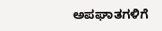ಅಪಘಾತಗಳಿಗೆ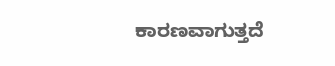ಕಾರಣವಾಗುತ್ತದೆ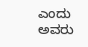ಎಂದು ಅವರು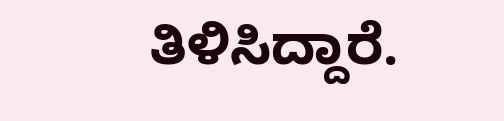ತಿಳಿಸಿದ್ದಾರೆ.